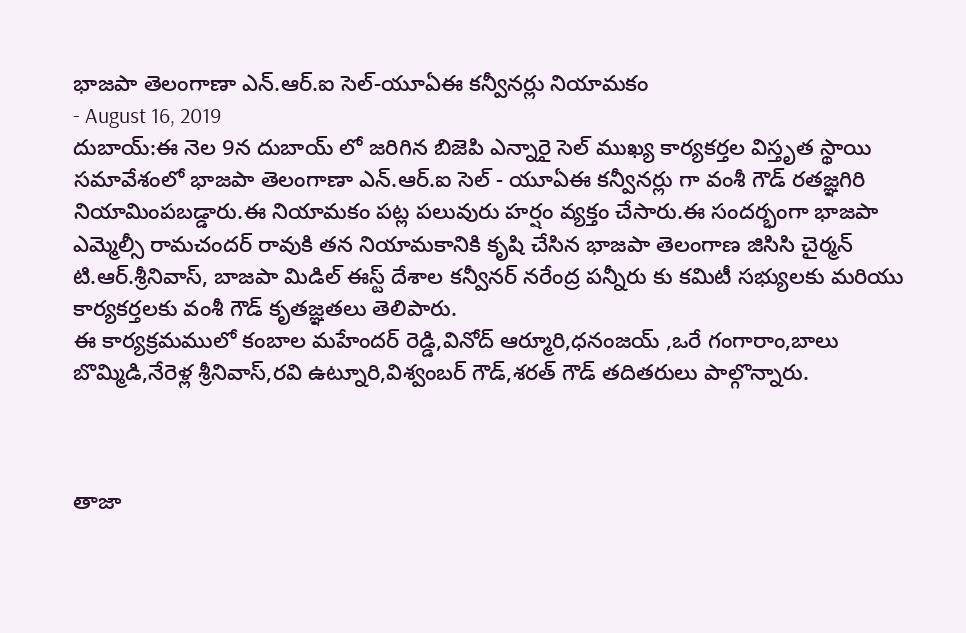భాజపా తెలంగాణా ఎన్.ఆర్.ఐ సెల్-యూఏఈ కన్వీనర్లు నియామకం
- August 16, 2019
దుబాయ్:ఈ నెల 9న దుబాయ్ లో జరిగిన బిజెపి ఎన్నారై సెల్ ముఖ్య కార్యకర్తల విస్తృత స్థాయి సమావేశంలో భాజపా తెలంగాణా ఎన్.ఆర్.ఐ సెల్ - యూఏఈ కన్వీనర్లు గా వంశీ గౌడ్ రతజ్ఞగిరి నియామింపబడ్డారు.ఈ నియామకం పట్ల పలువురు హర్షం వ్యక్తం చేసారు.ఈ సందర్భంగా భాజపా ఎమ్మెల్సీ రామచందర్ రావుకి తన నియామకానికి కృషి చేసిన భాజపా తెలంగాణ జిసిసి చైర్మన్ టి.ఆర్.శ్రీనివాస్, బాజపా మిడిల్ ఈస్ట్ దేశాల కన్వీనర్ నరేంద్ర పన్నీరు కు కమిటీ సభ్యులకు మరియు కార్యకర్తలకు వంశీ గౌడ్ కృతజ్ఞతలు తెలిపారు.
ఈ కార్యక్రమములో కంబాల మహేందర్ రెడ్డి,వినోద్ ఆర్మూరి,ధనంజయ్ ,ఒరే గంగారాం,బాలు బొమ్మిడి,నేరెళ్ల శ్రీనివాస్,రవి ఉట్నూరి,విశ్వంబర్ గౌడ్,శరత్ గౌడ్ తదితరులు పాల్గొన్నారు.



తాజా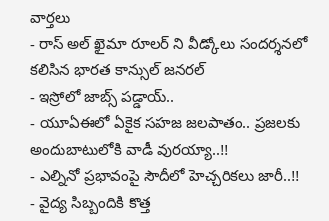వార్తలు
- రాస్ అల్ ఖైమా రూలర్ ని వీడ్కోలు సందర్శనలో కలిసిన భారత కాన్సుల్ జనరల్
- ఇస్రోలో జాబ్స్ పడ్డాయ్..
- యూఏఈలో ఏకైక సహజ జలపాతం.. ప్రజలకు అందుబాటులోకి వాడీ వురయ్యా..!!
- ఎల్నినో ప్రభావంపై సౌదీలో హెచ్చరికలు జారీ..!!
- వైద్య సిబ్బందికి కొత్త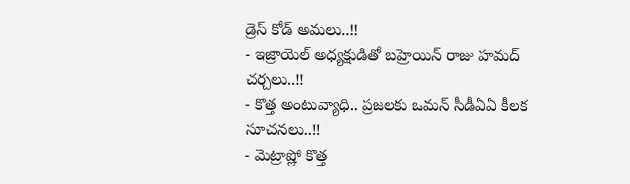డ్రెస్ కోడ్ అమలు..!!
- ఇజ్రాయెల్ అధ్యక్షుడితో బహ్రెయిన్ రాజు హమద్ చర్చలు..!!
- కొత్త అంటువ్యాధి.. ప్రజలకు ఒమన్ సీడీఏఏ కీలక సూచనలు..!!
- మెట్రాష్లో కొత్త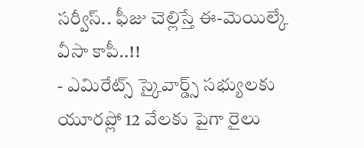సర్వీస్.. ఫీజు చెల్లిస్తే ఈ-మెయిల్కే వీసా కాపీ..!!
- ఎమిరేట్స్ స్కైవార్డ్స్ సభ్యులకు యూరప్లో 12 వేలకు పైగా రైలు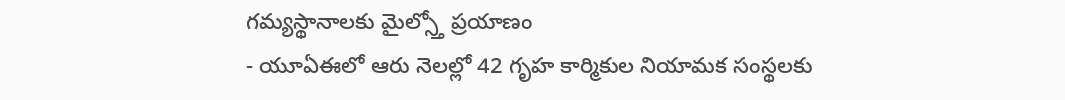గమ్యస్థానాలకు మైల్స్తో ప్రయాణం
- యూఏఈలో ఆరు నెలల్లో 42 గృహ కార్మికుల నియామక సంస్థలకు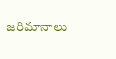జరిమానాలు